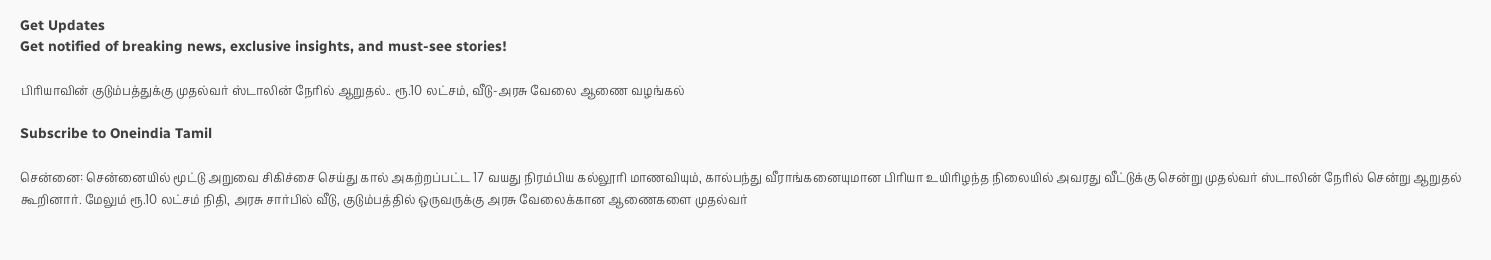Get Updates
Get notified of breaking news, exclusive insights, and must-see stories!

பிரியாவின் குடும்பத்துக்கு முதல்வர் ஸ்டாலின் நேரில் ஆறுதல்.. ரூ.10 லட்சம், வீடு-அரசு வேலை ஆணை வழங்கல்

Subscribe to Oneindia Tamil

சென்னை: சென்னையில் மூட்டு அறுவை சிகிச்சை செய்து கால் அகற்றப்பட்ட 17 வயது நிரம்பிய கல்லூரி மாணவியும், கால்பந்து வீராங்கனையுமான பிரியா உயிரிழந்த நிலையில் அவரது வீட்டுக்கு சென்று முதல்வர் ஸ்டாலின் நேரில் சென்று ஆறுதல் கூறினார். மேலும் ரூ.10 லட்சம் நிதி, அரசு சார்பில் வீடு, குடும்பத்தில் ஒருவருக்கு அரசு வேலைக்கான ஆணைகளை முதல்வர்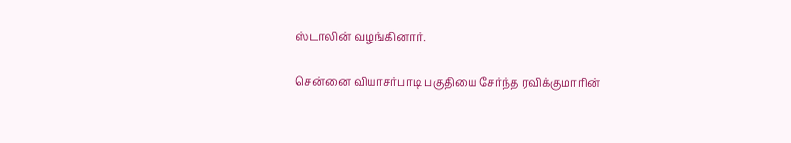ஸ்டாலின் வழங்கினார்.

சென்னை வியாசர்பாடி பகுதியை சேர்ந்த ரவிக்குமாரின்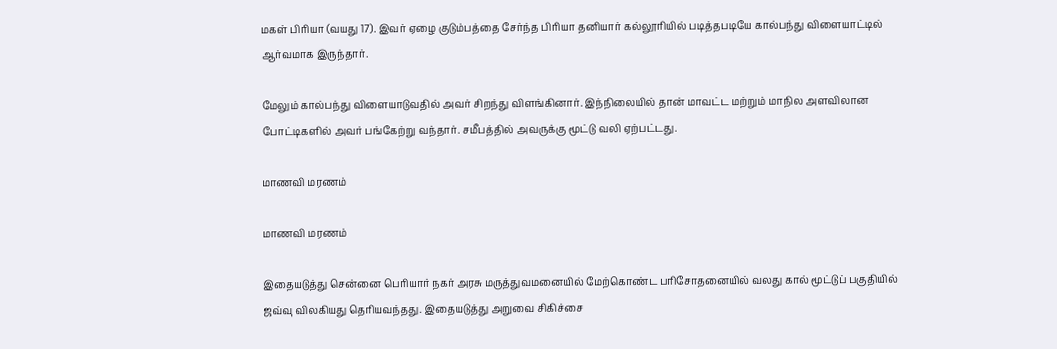மகள் பிரியா (வயது 17). இவர் ஏழை குடும்பத்தை சேர்ந்த பிரியா தனியார் கல்லூரியில் படித்தபடியே கால்பந்து விளையாட்டில் ஆர்வமாக இருந்தார்.

மேலும் கால்பந்து விளையாடுவதில் அவர் சிறந்து விளங்கினார். இந்நிலையில் தான் மாவட்ட மற்றும் மாநில அளவிலான போட்டிகளில் அவர் பங்கேற்று வந்தார். சமீபத்தில் அவருக்கு மூட்டு வலி ஏற்பட்டது.

மாணவி மரணம்

மாணவி மரணம்

இதையடுத்து சென்னை பெரியார் நகர் அரசு மருத்துவமனையில் மேற்கொண்ட பரிசோதனையில் வலது கால் மூட்டுப் பகுதியில் ஜவ்வு விலகியது தெரியவந்தது. இதையடுத்து அறுவை சிகிச்சை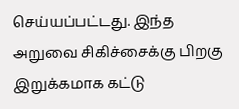செய்யப்பட்டது. இந்த அறுவை சிகிச்சைக்கு பிறகு இறுக்கமாக கட்டு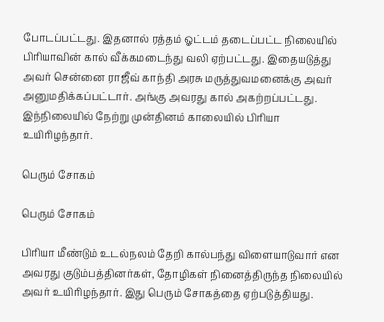போடப்பட்டது. இதனால் ரத்தம் ஓட்டம் தடைப்பட்ட நிலையில் பிரியாவின் கால் வீக்கமடைந்து வலி ஏற்பட்டது. இதையடுத்து அவர் சென்னை ராஜீவ் காந்தி அரசு மருத்துவமனைக்கு அவர் அனுமதிக்கப்பட்டார். அங்கு அவரது கால் அகற்றப்பட்டது. இந்நிலையில் நேற்று முன்தினம் காலையில் பிரியா உயிரிழந்தார்.

பெரும் சோகம்

பெரும் சோகம்

பிரியா மீண்டும் உடல்நலம் தேறி கால்பந்து விளையாடுவார் என அவரது குடும்பத்தினர்கள், தோழிகள் நினைத்திருந்த நிலையில் அவர் உயிரிழந்தார். இது பெரும் சோகத்தை ஏற்படுத்தியது.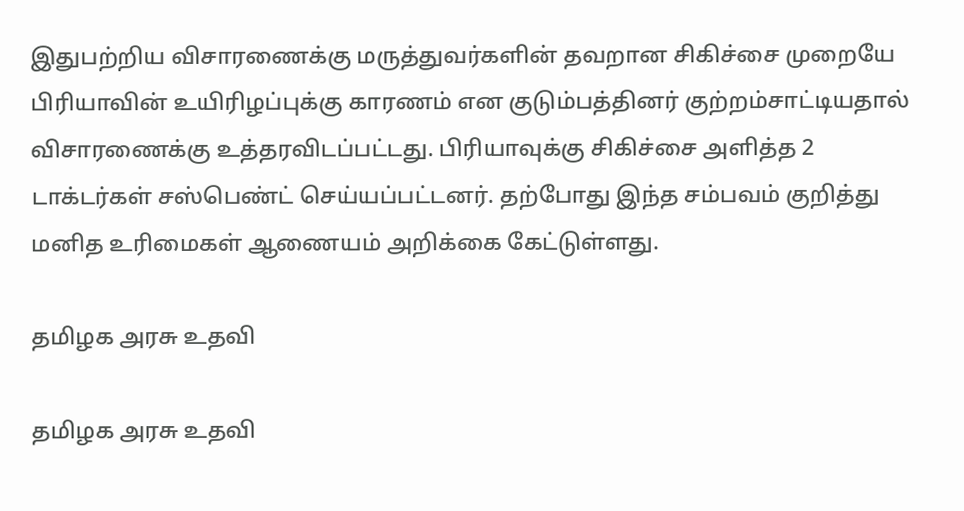இதுபற்றிய விசாரணைக்கு மருத்துவர்களின் தவறான சிகிச்சை முறையே பிரியாவின் உயிரிழப்புக்கு காரணம் என குடும்பத்தினர் குற்றம்சாட்டியதால் விசாரணைக்கு உத்தரவிடப்பட்டது. பிரியாவுக்கு சிகிச்சை அளித்த 2 டாக்டர்கள் சஸ்பெண்ட் செய்யப்பட்டனர். தற்போது இந்த சம்பவம் குறித்து மனித உரிமைகள் ஆணையம் அறிக்கை கேட்டுள்ளது.

தமிழக அரசு உதவி

தமிழக அரசு உதவி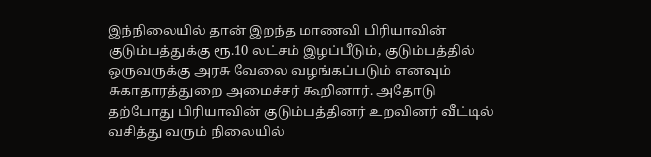இந்நிலையில் தான் இறந்த மாணவி பிரியாவின் குடும்பத்துக்கு ரூ.10 லட்சம் இழப்பீடும், குடும்பத்தில் ஒருவருக்கு அரசு வேலை வழங்கப்படும் எனவும் சுகாதாரத்துறை அமைச்சர் கூறினார். அதோடு தற்போது பிரியாவின் குடும்பத்தினர் உறவினர் வீட்டில் வசித்து வரும் நிலையில்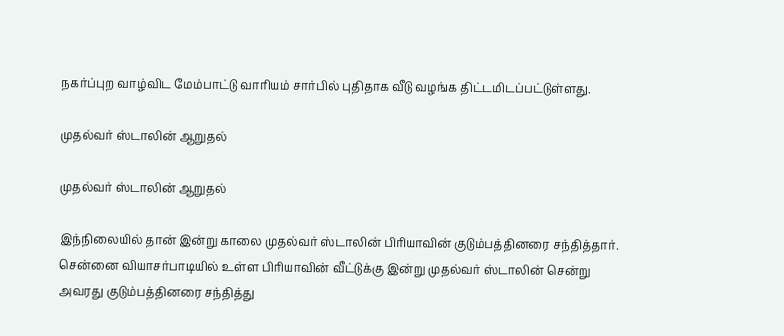நகர்ப்புற வாழ்விட மேம்பாட்டு வாரியம் சார்பில் புதிதாக வீடு வழங்க திட்டமிடப்பட்டுள்ளது.

முதல்வர் ஸ்டாலின் ஆறுதல்

முதல்வர் ஸ்டாலின் ஆறுதல்

இந்நிலையில் தான் இன்று காலை முதல்வர் ஸ்டாலின் பிரியாவின் குடும்பத்தினரை சந்தித்தார். சென்னை வியாசர்பாடியில் உள்ள பிரியாவின் வீட்டுக்கு இன்று முதல்வர் ஸ்டாலின் சென்று அவரது குடும்பத்தினரை சந்தித்து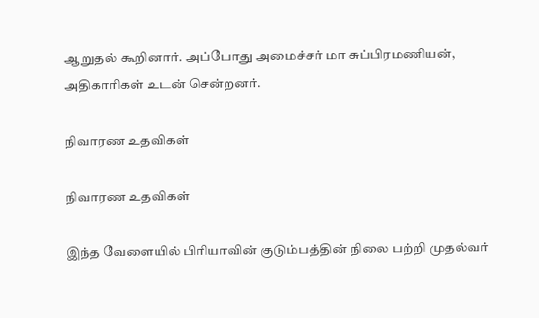ஆறுதல் கூறினார். அப்போது அமைச்சர் மா சுப்பிரமணியன், அதிகாரிகள் உடன் சென்றனர்.

நிவாரண உதவிகள்

நிவாரண உதவிகள்

இந்த வேளையில் பிரியாவின் குடும்பத்தின் நிலை பற்றி முதல்வர்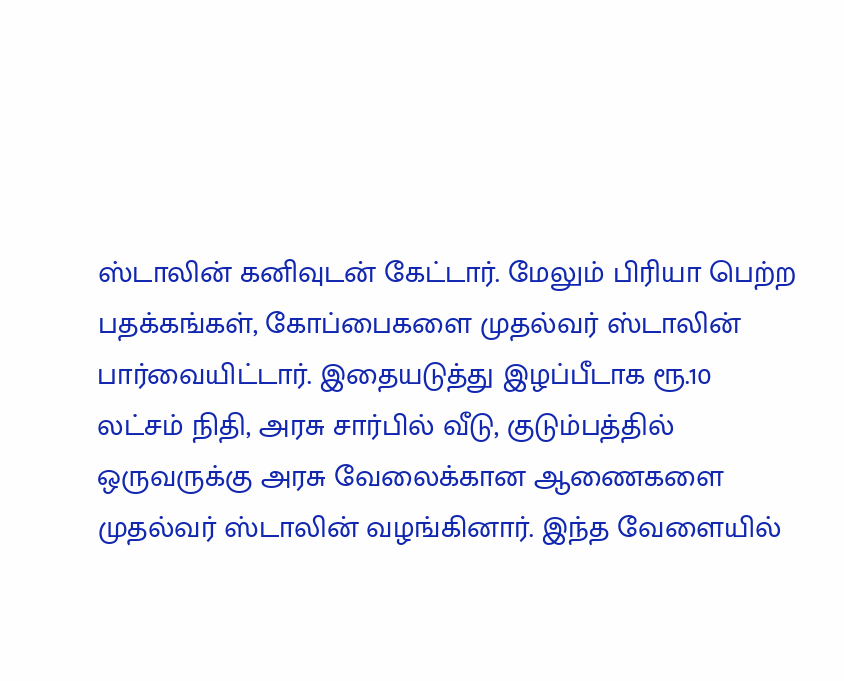ஸ்டாலின் கனிவுடன் கேட்டார். மேலும் பிரியா பெற்ற பதக்கங்கள், கோப்பைகளை முதல்வர் ஸ்டாலின் பார்வையிட்டார். இதையடுத்து இழப்பீடாக ரூ.10 லட்சம் நிதி, அரசு சார்பில் வீடு, குடும்பத்தில் ஒருவருக்கு அரசு வேலைக்கான ஆணைகளை முதல்வர் ஸ்டாலின் வழங்கினார். இந்த வேளையில்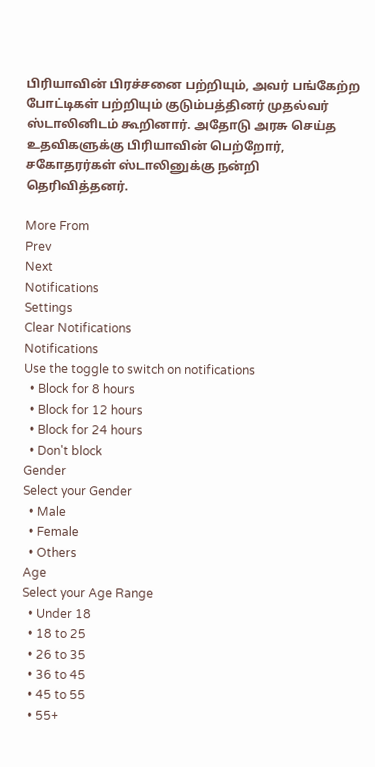பிரியாவின் பிரச்சனை பற்றியும், அவர் பங்கேற்ற போட்டிகள் பற்றியும் குடும்பத்தினர் முதல்வர் ஸ்டாலினிடம் கூறினார். அதோடு அரசு செய்த உதவிகளுக்கு பிரியாவின் பெற்றோர், சகோதரர்கள் ஸ்டாலினுக்கு நன்றி தெரிவித்தனர்.

More From
Prev
Next
Notifications
Settings
Clear Notifications
Notifications
Use the toggle to switch on notifications
  • Block for 8 hours
  • Block for 12 hours
  • Block for 24 hours
  • Don't block
Gender
Select your Gender
  • Male
  • Female
  • Others
Age
Select your Age Range
  • Under 18
  • 18 to 25
  • 26 to 35
  • 36 to 45
  • 45 to 55
  • 55+